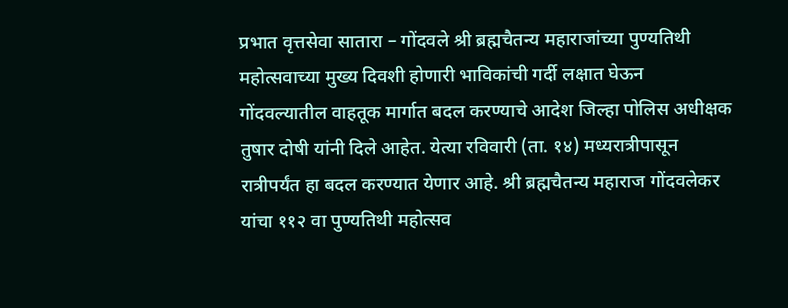प्रभात वृत्तसेवा सातारा – गोंदवले श्री ब्रह्मचैतन्य महाराजांच्या पुण्यतिथी महोत्सवाच्या मुख्य दिवशी होणारी भाविकांची गर्दी लक्षात घेऊन गोंदवल्यातील वाहतूक मार्गात बदल करण्याचे आदेश जिल्हा पोलिस अधीक्षक तुषार दोषी यांनी दिले आहेत. येत्या रविवारी (ता. १४) मध्यरात्रीपासून रात्रीपर्यंत हा बदल करण्यात येणार आहे. श्री ब्रह्मचैतन्य महाराज गोंदवलेकर यांचा ११२ वा पुण्यतिथी महोत्सव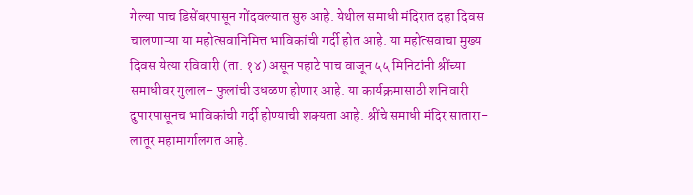गेल्या पाच डिसेंबरपासून गोंदवल्यात सुरु आहे. येथील समाधी मंदिरात दहा दिवस चालणाऱ्या या महोत्सवानिमित्त भाविकांची गर्दी होत आहे. या महोत्सवाचा मुख्य दिवस येत्या रविवारी (ता. १४) असून पहाटे पाच वाजून ५५ मिनिटांनी श्रींच्या समाधीवर गुलाल- फुलांची उधळण होणार आहे. या कार्यक्रमासाठी शनिवारी दुपारपासूनच भाविकांची गर्दी होण्याची शक्यता आहे. श्रींचे समाधी मंदिर सातारा- लातूर महामार्गालगत आहे.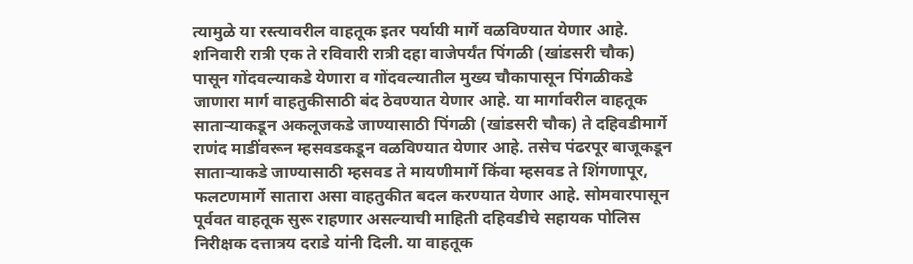त्यामुळे या रस्त्यावरील वाहतूक इतर पर्यायी मार्गे वळविण्यात येणार आहे. शनिवारी रात्री एक ते रविवारी रात्री दहा वाजेपर्यंत पिंगळी (खांडसरी चौक) पासून गोंदवल्याकडे येणारा व गोंदवल्यातील मुख्य चौकापासून पिंगळीकडे जाणारा मार्ग वाहतुकीसाठी बंद ठेवण्यात येणार आहे. या मार्गावरील वाहतूक साताऱ्याकडून अकलूजकडे जाण्यासाठी पिंगळी (खांडसरी चौक) ते दहिवडीमार्गे राणंद माडींवरून म्हसवडकडून वळविण्यात येणार आहे. तसेच पंढरपूर बाजूकडून साताऱ्याकडे जाण्यासाठी म्हसवड ते मायणीमार्गे किंवा म्हसवड ते शिंगणापूर, फलटणमार्गे सातारा असा वाहतुकीत बदल करण्यात येणार आहे. सोमवारपासून पूर्ववत वाहतूक सुरू राहणार असल्याची माहिती दहिवडीचे सहायक पोलिस निरीक्षक दत्तात्रय दराडे यांनी दिली. या वाहतूक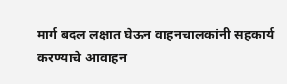मार्ग बदल लक्षात घेऊन वाहनचालकांनी सहकार्य करण्याचे आवाहन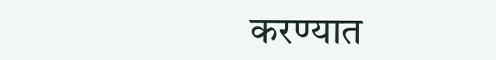करण्यात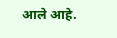आले आहे.